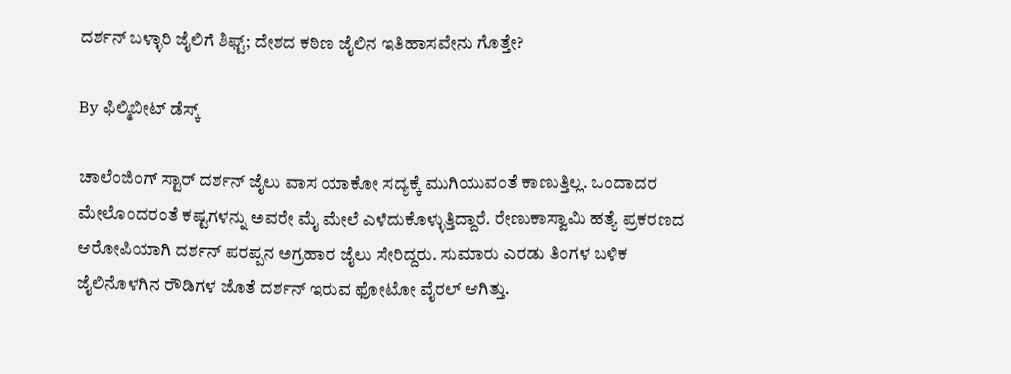ದರ್ಶನ್ ಬಳ್ಳಾರಿ ಜೈಲಿಗೆ ಶಿಫ್ಟ್; ದೇಶದ ಕಠಿಣ ಜೈಲಿನ ಇತಿಹಾಸವೇನು ಗೊತ್ತೇ?

By ಫಿಲ್ಮಿಬೀಟ್ ಡೆಸ್ಕ್

ಚಾಲೆಂಜಿಂಗ್ ಸ್ಟಾರ್ ದರ್ಶನ್ ಜೈಲು ವಾಸ ಯಾಕೋ ಸದ್ಯಕ್ಕೆ ಮುಗಿಯುವಂತೆ ಕಾಣುತ್ತಿಲ್ಲ. ಒಂದಾದರ ಮೇಲೊಂದರಂತೆ ಕಷ್ಟಗಳನ್ನು ಅವರೇ ಮೈ ಮೇಲೆ ಎಳೆದುಕೊಳ್ಳುತ್ತಿದ್ದಾರೆ. ರೇಣುಕಾಸ್ವಾಮಿ ಹತ್ಯೆ ಪ್ರಕರಣದ ಆರೋಪಿಯಾಗಿ ದರ್ಶನ್ ಪರಪ್ಪನ ಅಗ್ರಹಾರ ಜೈಲು ಸೇರಿದ್ದರು. ಸುಮಾರು ಎರಡು ತಿಂಗಳ ಬಳಿಕ ಜೈಲಿನೊಳಗಿನ ರೌಡಿಗಳ ಜೊತೆ ದರ್ಶನ್ ಇರುವ ಫೋಟೋ ವೈರಲ್ ಆಗಿತ್ತು.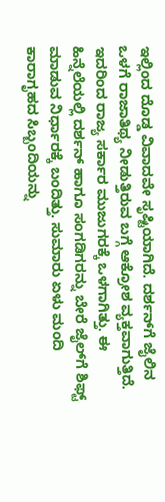ಇಲ್ಲಿಂದ ದೊಡ್ಡ ವಿವಾದವೇ ಸೃಷ್ಟಿಯಾಗಿದೆ. ದರ್ಶನ್‌ಗೆ ಜೈಲಿನ ಒಳಗೆ ರಾಜಾತಿಥ್ಯ ನೀಡುತ್ತಿರುವ ಬಗ್ಗೆ ಆಕ್ರೋಶ ವ್ಯಕ್ತವಾಗುತ್ತಿದೆ. ಇದರಿಂದ ರಾಜ್ಯ ಸರ್ಕಾರ ಮುಜುಗರಕ್ಕೆ ಒಳಗಾಗಿತ್ತು. ಈ ಹಿನ್ನೆಲೆಯಲ್ಲಿ ದರ್ಶನ್ ಹಾಗೂ ಸಂಗಡಿಗರನ್ನು ಬೇರೆ ಜೈಲ್‌ಗೆ ಶಿಫ್ಟ್ ಮಾಡುವ ನಿರ್ಧಾರಕ್ಕೆ ಬಂದಿತ್ತು. ಸುಮಾರು ಏಳು ಮಂದಿ ಕಾರಾಗೃಹದ ಸಿಬ್ಬಂದಿಯನ್ನು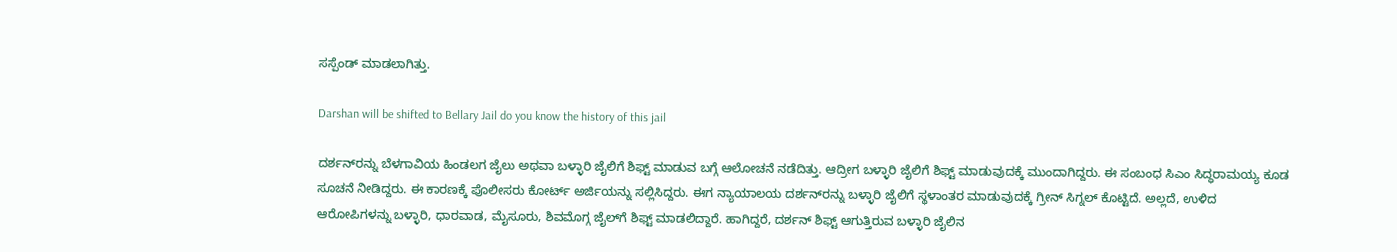ಸಸ್ಪೆಂಡ್ ಮಾಡಲಾಗಿತ್ತು.

Darshan will be shifted to Bellary Jail do you know the history of this jail

ದರ್ಶನ್‌ರನ್ನು ಬೆಳಗಾವಿಯ ಹಿಂಡಲಗ ಜೈಲು ಅಥವಾ ಬಳ್ಳಾರಿ ಜೈಲಿಗೆ ಶಿಫ್ಟ್ ಮಾಡುವ ಬಗ್ಗೆ ಆಲೋಚನೆ ನಡೆದಿತ್ತು. ಆದ್ರೀಗ ಬಳ್ಳಾರಿ ಜೈಲಿಗೆ ಶಿಫ್ಟ್ ಮಾಡುವುದಕ್ಕೆ ಮುಂದಾಗಿದ್ದರು. ಈ ಸಂಬಂಧ ಸಿಎಂ ಸಿದ್ಧರಾಮಯ್ಯ ಕೂಡ ಸೂಚನೆ ನೀಡಿದ್ದರು. ಈ ಕಾರಣಕ್ಕೆ ಪೊಲೀಸರು ಕೋರ್ಟ್ ಅರ್ಜಿಯನ್ನು ಸಲ್ಲಿಸಿದ್ದರು. ಈಗ ನ್ಯಾಯಾಲಯ ದರ್ಶನ್‌ರನ್ನು ಬಳ್ಳಾರಿ ಜೈಲಿಗೆ ಸ್ಥಳಾಂತರ ಮಾಡುವುದಕ್ಕೆ ಗ್ರೀನ್ ಸಿಗ್ನಲ್ ಕೊಟ್ಟಿದೆ. ಅಲ್ಲದೆ, ಉಳಿದ ಆರೋಪಿಗಳನ್ನು ಬಳ್ಳಾರಿ, ಧಾರವಾಡ, ಮೈಸೂರು, ಶಿವಮೊಗ್ಗ ಜೈಲ್‌ಗೆ ಶಿಫ್ಟ್ ಮಾಡಲಿದ್ದಾರೆ. ಹಾಗಿದ್ದರೆ, ದರ್ಶನ್ ಶಿಫ್ಟ್ ಆಗುತ್ತಿರುವ ಬಳ್ಳಾರಿ ಜೈಲಿನ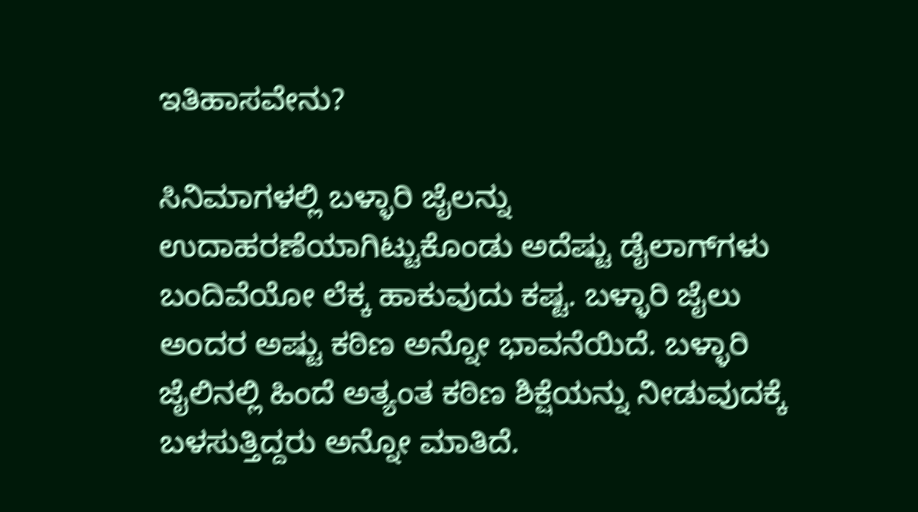ಇತಿಹಾಸವೇನು?

ಸಿನಿಮಾಗಳಲ್ಲಿ ಬಳ್ಳಾರಿ ಜೈಲನ್ನು ಉದಾಹರಣೆಯಾಗಿಟ್ಟುಕೊಂಡು ಅದೆಷ್ಟು ಡೈಲಾಗ್‌ಗಳು ಬಂದಿವೆಯೋ ಲೆಕ್ಕ ಹಾಕುವುದು ಕಷ್ಟ. ಬಳ್ಳಾರಿ ಜೈಲು ಅಂದರ ಅಷ್ಟು ಕಠಿಣ ಅನ್ನೋ ಭಾವನೆಯಿದೆ. ಬಳ್ಳಾರಿ ಜೈಲಿನಲ್ಲಿ ಹಿಂದೆ ಅತ್ಯಂತ ಕಠಿಣ ಶಿಕ್ಷೆಯನ್ನು ನೀಡುವುದಕ್ಕೆ ಬಳಸುತ್ತಿದ್ದರು ಅನ್ನೋ ಮಾತಿದೆ.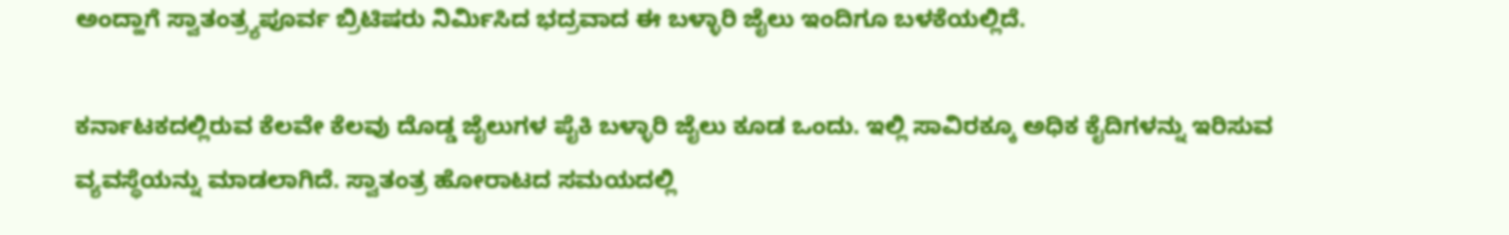ಅಂದ್ಹಾಗೆ ಸ್ವಾತಂತ್ರ್ಯಪೂರ್ವ ಬ್ರಿಟಿಷರು ನಿರ್ಮಿಸಿದ ಭದ್ರವಾದ ಈ ಬಳ್ಳಾರಿ ಜೈಲು ಇಂದಿಗೂ ಬಳಕೆಯಲ್ಲಿದೆ.

ಕರ್ನಾಟಕದಲ್ಲಿರುವ ಕೆಲವೇ ಕೆಲವು ದೊಡ್ಡ ಜೈಲುಗಳ ಪೈಕಿ ಬಳ್ಳಾರಿ ಜೈಲು ಕೂಡ ಒಂದು. ಇಲ್ಲಿ ಸಾವಿರಕ್ಕೂ ಅಧಿಕ ಕೈದಿಗಳನ್ನು ಇರಿಸುವ ವ್ಯವಸ್ಥೆಯನ್ನು ಮಾಡಲಾಗಿದೆ. ಸ್ವಾತಂತ್ರ ಹೋರಾಟದ ಸಮಯದಲ್ಲಿ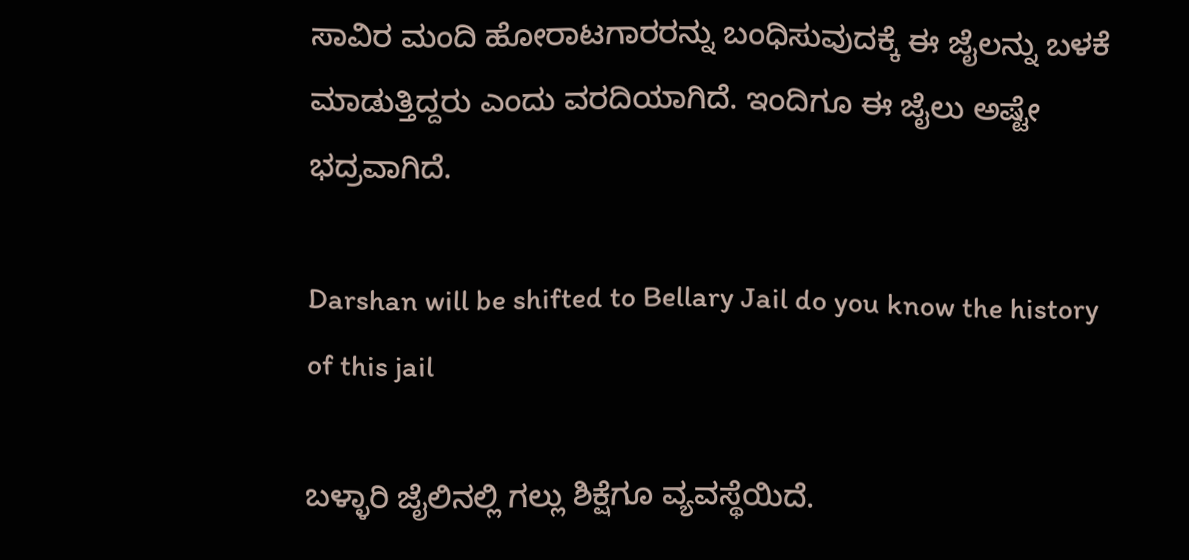ಸಾವಿರ ಮಂದಿ ಹೋರಾಟಗಾರರನ್ನು ಬಂಧಿಸುವುದಕ್ಕೆ ಈ ಜೈಲನ್ನು ಬಳಕೆ ಮಾಡುತ್ತಿದ್ದರು ಎಂದು ವರದಿಯಾಗಿದೆ. ಇಂದಿಗೂ ಈ ಜೈಲು ಅಷ್ಟೇ ಭದ್ರವಾಗಿದೆ.

Darshan will be shifted to Bellary Jail do you know the history of this jail

ಬಳ್ಳಾರಿ ಜೈಲಿನಲ್ಲಿ ಗಲ್ಲು ಶಿಕ್ಷೆಗೂ ವ್ಯವಸ್ಥೆಯಿದೆ.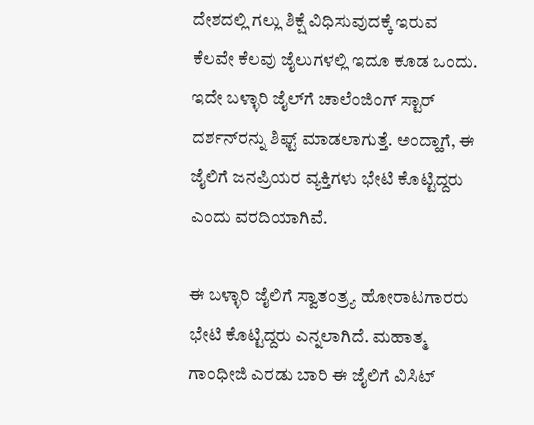ದೇಶದಲ್ಲಿ ಗಲ್ಲು ಶಿಕ್ಷೆ ವಿಧಿಸುವುದಕ್ಕೆ ಇರುವ ಕೆಲವೇ ಕೆಲವು ಜೈಲುಗಳಲ್ಲಿ ಇದೂ ಕೂಡ ಒಂದು. ಇದೇ ಬಳ್ಳಾರಿ ಜೈಲ್‌ಗೆ ಚಾಲೆಂಜಿಂಗ್ ಸ್ಟಾರ್ ದರ್ಶನ್‌ರನ್ನು ಶಿಫ್ಟ್ ಮಾಡಲಾಗುತ್ತೆ. ಅಂದ್ಹಾಗೆ, ಈ ಜೈಲಿಗೆ ಜನಪ್ರಿಯರ ವ್ಯಕ್ತಿಗಳು ಭೇಟಿ ಕೊಟ್ಟಿದ್ದರು ಎಂದು ವರದಿಯಾಗಿವೆ.

ಈ ಬಳ್ಳಾರಿ ಜೈಲಿಗೆ ಸ್ವಾತಂತ್ರ್ಯ ಹೋರಾಟಗಾರರು ಭೇಟಿ ಕೊಟ್ಟಿದ್ದರು ಎನ್ನಲಾಗಿದೆ. ಮಹಾತ್ಮ ಗಾಂಧೀಜಿ ಎರಡು ಬಾರಿ ಈ ಜೈಲಿಗೆ ವಿಸಿಟ್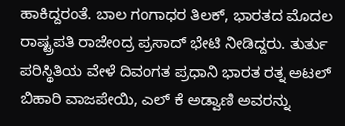ಹಾಕಿದ್ದರಂತೆ. ಬಾಲ ಗಂಗಾಧರ ತಿಲಕ್, ಭಾರತದ ಮೊದಲ ರಾಷ್ಟ್ರಪತಿ ರಾಜೇಂದ್ರ ಪ್ರಸಾದ್ ಭೇಟಿ ನೀಡಿದ್ದರು. ತುರ್ತು ಪರಿಸ್ಥಿತಿಯ ವೇಳೆ ದಿವಂಗತ ಪ್ರಧಾನಿ ಭಾರತ ರತ್ನ ಅಟಲ್ ಬಿಹಾರಿ ವಾಜಪೇಯಿ, ಎಲ್ ಕೆ ಅಡ್ವಾಣಿ ಅವರನ್ನು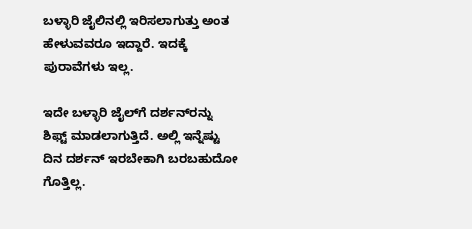ಬಳ್ಳಾರಿ ಜೈಲಿನಲ್ಲಿ ಇರಿಸಲಾಗುತ್ತು ಅಂತ ಹೇಳುವವರೂ ಇದ್ದಾರೆ. ಇದಕ್ಕೆ ಪುರಾವೆಗಳು ಇಲ್ಲ.

ಇದೇ ಬಳ್ಳಾರಿ ಜೈಲ್‌ಗೆ ದರ್ಶನ್‌ರನ್ನು ಶಿಫ್ಟ್ ಮಾಡಲಾಗುತ್ತಿದೆ. ಅಲ್ಲಿ ಇನ್ನೆಷ್ಟು ದಿನ ದರ್ಶನ್ ಇರಬೇಕಾಗಿ ಬರಬಹುದೋ ಗೊತ್ತಿಲ್ಲ.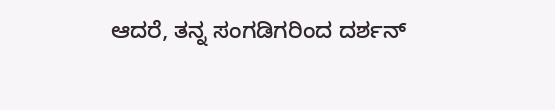ಆದರೆ, ತನ್ನ ಸಂಗಡಿಗರಿಂದ ದರ್ಶನ್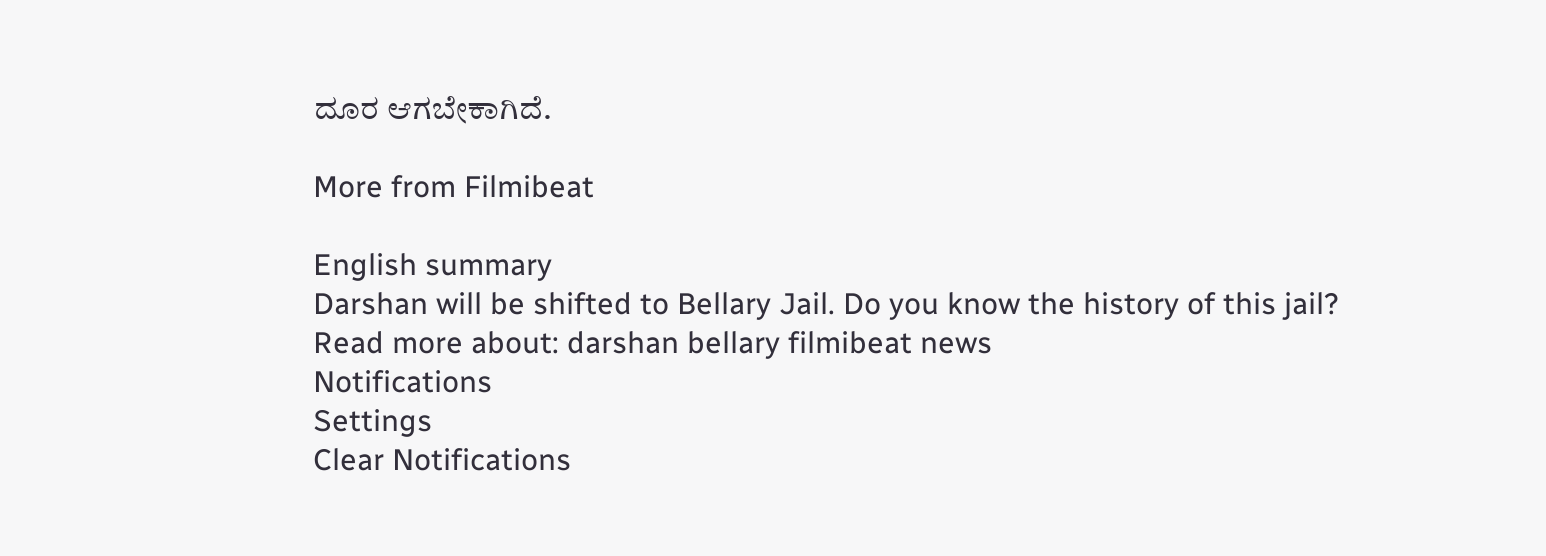ದೂರ ಆಗಬೇಕಾಗಿದೆ.

More from Filmibeat

English summary
Darshan will be shifted to Bellary Jail. Do you know the history of this jail?
Read more about: darshan bellary filmibeat news
Notifications
Settings
Clear Notifications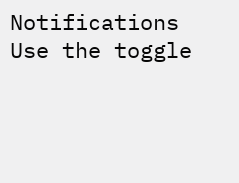Notifications
Use the toggle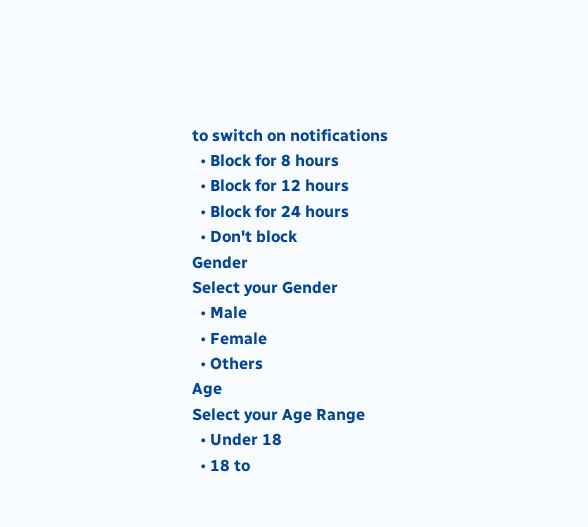to switch on notifications
  • Block for 8 hours
  • Block for 12 hours
  • Block for 24 hours
  • Don't block
Gender
Select your Gender
  • Male
  • Female
  • Others
Age
Select your Age Range
  • Under 18
  • 18 to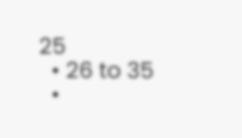25
  • 26 to 35
  •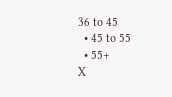36 to 45
  • 45 to 55
  • 55+
X